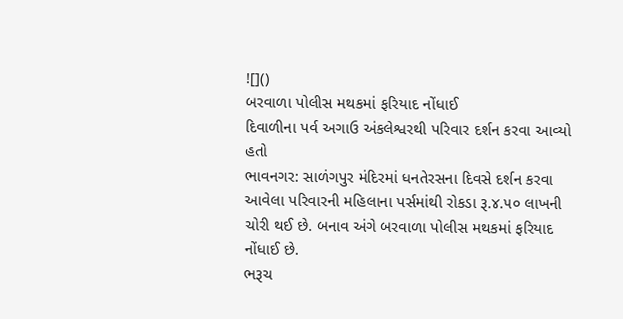![]()
બરવાળા પોલીસ મથકમાં ફરિયાદ નોંધાઈ
દિવાળીના પર્વ અગાઉ અંકલેશ્વરથી પરિવાર દર્શન કરવા આવ્યો હતો
ભાવનગર: સાળંગપુર મંદિરમાં ધનતેરસના દિવસે દર્શન કરવા આવેલા પરિવારની મહિલાના પર્સમાંથી રોકડા રૂ.૪.૫૦ લાખની ચોરી થઈ છે. બનાવ અંગે બરવાળા પોલીસ મથકમાં ફરિયાદ નોંધાઈ છે.
ભરૂચ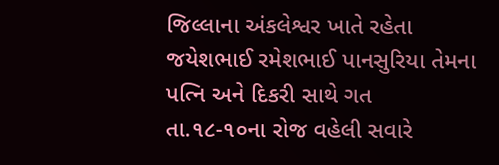જિલ્લાના અંકલેશ્વર ખાતે રહેતા જયેશભાઈ રમેશભાઈ પાનસુરિયા તેમના પત્નિ અને દિકરી સાથે ગત તા.૧૮-૧૦ના રોજ વહેલી સવારે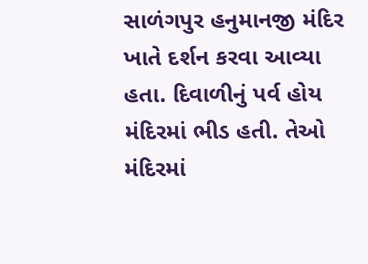સાળંગપુર હનુમાનજી મંદિર ખાતે દર્શન કરવા આવ્યા હતા. દિવાળીનું પર્વ હોય મંદિરમાં ભીડ હતી. તેઓ મંદિરમાં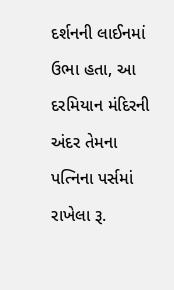દર્શનની લાઈનમાં ઉભા હતા, આ દરમિયાન મંદિરની અંદર તેમના પત્નિના પર્સમાં રાખેલા રૂ.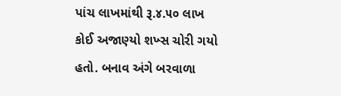પાંચ લાખમાંથી રૂ.૪.૫૦ લાખ કોઈ અજાણ્યો શખ્સ ચોરી ગયો હતો. બનાવ અંગે બરવાળા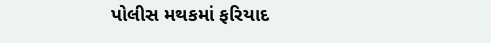પોલીસ મથકમાં ફરિયાદ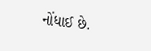નોંધાઈ છે.